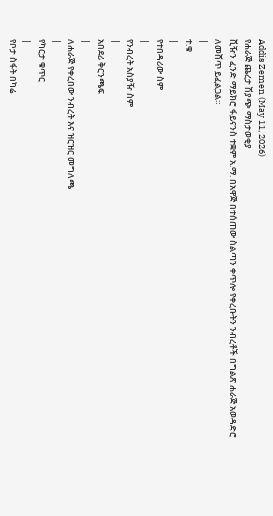Addis Zemen (May 11, 2026)
የሐራጅ ጨረታ ሽያጭ ማስታወቂያ
ቪዥን ፈንድ ማይክሮ ፋይናንስ ተቋም አ.ማ. በአዋጅ በተሰጠው ስልጣን ቀጥሎ የቀረቡትን ንብረቶች በግልጽ ሐራጅ አወዳድሮ ለመሸጥ ይፈልጋል።
|
ተ.ቁ
|
የተበዳሪው ስም
|
የንብረት አስያዥ ስም
|
አበደሪ ቅርንጫፍ
|
ለሐራጅ የቀረበው ንብረት እና ዝርዝር መግለጫ
|
የካርታ ቁጥር
|
የቦታ ስፋት በካሬ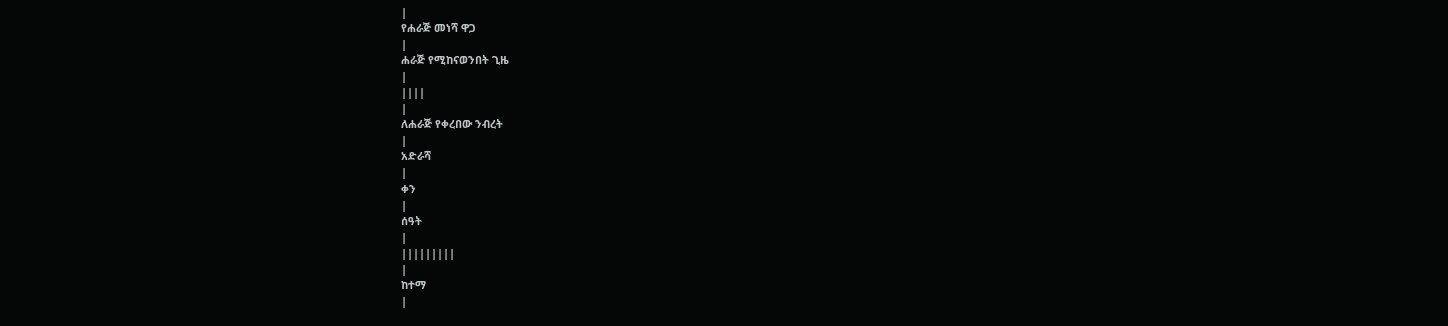|
የሐራጅ መነሻ ዋጋ
|
ሐራጅ የሚከናወንበት ጊዜ
|
||||
|
ለሐራጅ የቀረበው ንብረት
|
አድራሻ
|
ቀን
|
ሰዓት
|
|||||||||
|
ከተማ
|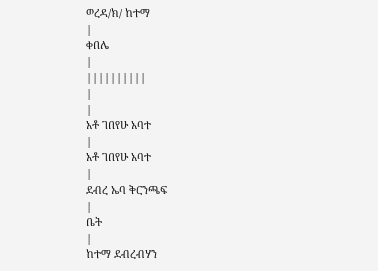ወረዳ/ክ/ ከተማ
|
ቀበሌ
|
||||||||||
|
|
አቶ ገበየሁ አባተ
|
አቶ ገበየሁ አባተ
|
ደብረ ኤባ ቅርንጫፍ
|
ቤት
|
ከተማ ደብረብሃን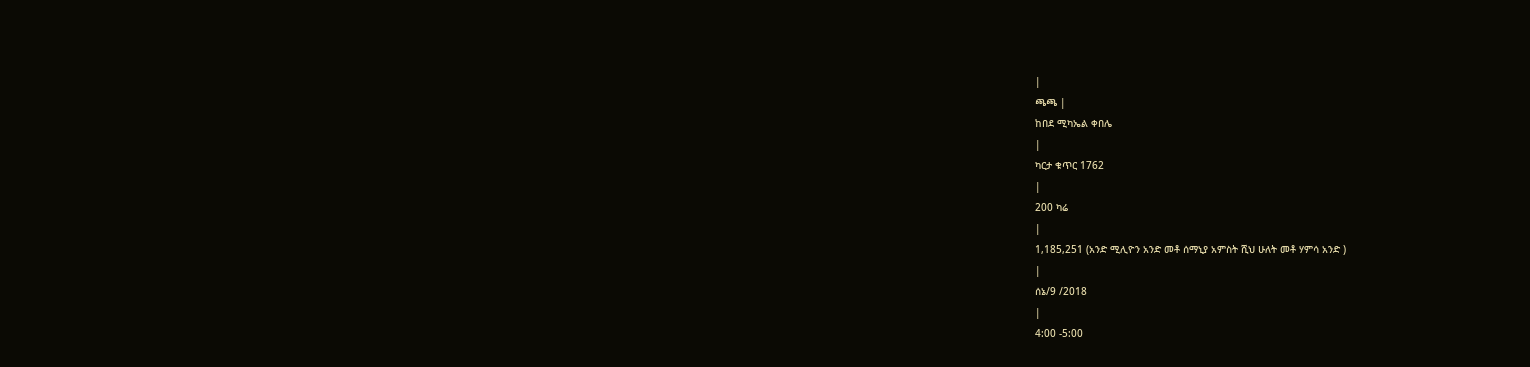|
ጫጫ |
ከበደ ሚካኤል ቀበሌ
|
ካርታ ቁጥር 1762
|
200 ካሬ
|
1,185,251 (አንድ ሚሊዮን አንድ መቶ ሰማኒያ አምስት ሺህ ሁለት መቶ ሃምሳ አንድ )
|
ሰኔ/9 /2018
|
4:00 -5:00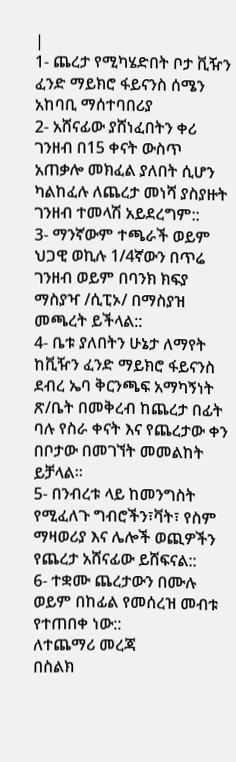|
1- ጨረታ የሚካሄድበት ቦታ ቪዥን ፈንድ ማይክሮ ፋይናንስ ሰሜን አከባቢ ማሰተባበሪያ
2- አሸናፊው ያሸነፈበትን ቀሪ ገንዘብ በ15 ቀናት ውስጥ አጠቃሎ መክፈል ያለበት ሲሆን ካልከፈሉ ለጨረታ መነሻ ያስያዙት ገንዘብ ተመላሽ አይደረግም::
3- ማንኛውም ተጫራች ወይም ህጋዊ ወኪሉ 1/4ኛውን በጥሬ ገንዘብ ወይም በባንክ ክፍያ ማስያዣ /ሲፒኦ/ በማስያዝ መጫረት ይችላል::
4- ቤቱ ያለበትን ሁኔታ ለማየት ከቪዥን ፈንድ ማይክሮ ፋይናንስ ደብረ ኤባ ቅርንጫፍ አማካኝነት ጽ/ቤት በመቅረብ ከጨረታ በፊት ባሉ የስራ ቀናት እና የጨረታው ቀን በቦታው በመገኘት መመልከት ይቻላል፡፡
5- በንብረቱ ላይ ከመንግስት የሚፈለጉ ግብሮችን፣ቫት፣ የስም ማዛወሪያ እና ሌሎች ወጪዎችን የጨረታ አሸናፊው ይሸፍናል::
6- ተቋሙ ጨረታውን በሙሉ ወይም በከፊል የመሰረዝ መብቱ የተጠበቀ ነው::
ለተጨማሪ መረጃ
በስልክ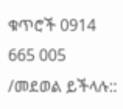ቁጥሮች 0914 665 005 /መደወል ይችላሉ::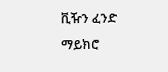ቪዥን ፈንድ ማይክሮ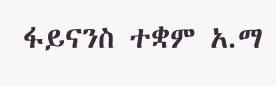ፋይናንስ ተቋም አ.ማ